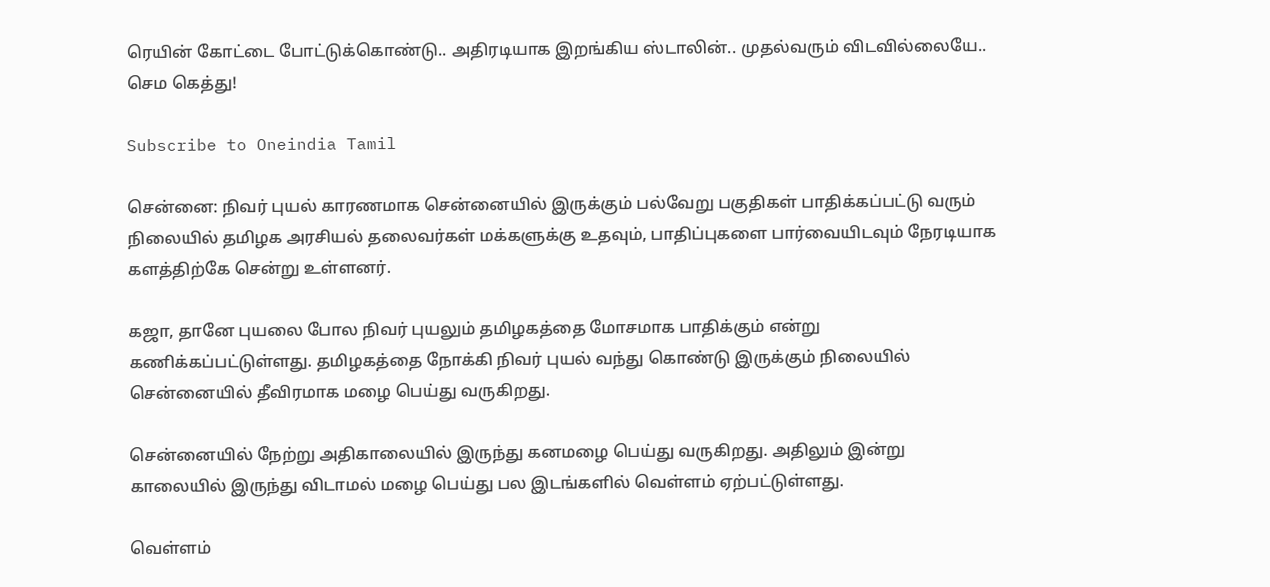ரெயின் கோட்டை போட்டுக்கொண்டு.. அதிரடியாக இறங்கிய ஸ்டாலின்.. முதல்வரும் விடவில்லையே.. செம கெத்து!

Subscribe to Oneindia Tamil

சென்னை: நிவர் புயல் காரணமாக சென்னையில் இருக்கும் பல்வேறு பகுதிகள் பாதிக்கப்பட்டு வரும் நிலையில் தமிழக அரசியல் தலைவர்கள் மக்களுக்கு உதவும், பாதிப்புகளை பார்வையிடவும் நேரடியாக களத்திற்கே சென்று உள்ளனர்.

கஜா, தானே புயலை போல நிவர் புயலும் தமிழகத்தை மோசமாக பாதிக்கும் என்று கணிக்கப்பட்டுள்ளது. தமிழகத்தை நோக்கி நிவர் புயல் வந்து கொண்டு இருக்கும் நிலையில் சென்னையில் தீவிரமாக மழை பெய்து வருகிறது.

சென்னையில் நேற்று அதிகாலையில் இருந்து கனமழை பெய்து வருகிறது. அதிலும் இன்று காலையில் இருந்து விடாமல் மழை பெய்து பல இடங்களில் வெள்ளம் ஏற்பட்டுள்ளது.

வெள்ளம்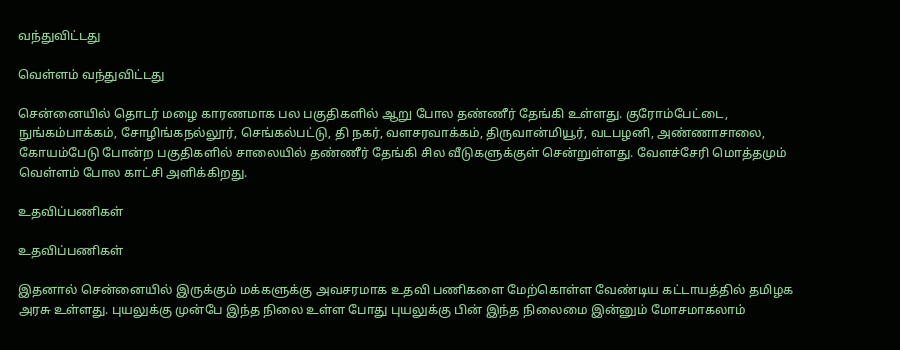வந்துவிட்டது

வெள்ளம் வந்துவிட்டது

சென்னையில் தொடர் மழை காரணமாக பல பகுதிகளில் ஆறு போல தண்ணீர் தேங்கி உள்ளது. குரோம்பேட்டை, நுங்கம்பாக்கம், சோழிங்கநல்லூர், செங்கல்பட்டு, தி நகர், வளசரவாக்கம், திருவான்மியூர், வடபழனி, அண்ணாசாலை, கோயம்பேடு போன்ற பகுதிகளில் சாலையில் தண்ணீர் தேங்கி சில வீடுகளுக்குள் சென்றுள்ளது. வேளச்சேரி மொத்தமும் வெள்ளம் போல காட்சி அளிக்கிறது.

உதவிப்பணிகள்

உதவிப்பணிகள்

இதனால் சென்னையில் இருக்கும் மக்களுக்கு அவசரமாக உதவி பணிகளை மேற்கொள்ள வேண்டிய கட்டாயத்தில் தமிழக அரசு உள்ளது. புயலுக்கு முன்பே இந்த நிலை உள்ள போது புயலுக்கு பின் இந்த நிலைமை இன்னும் மோசமாகலாம்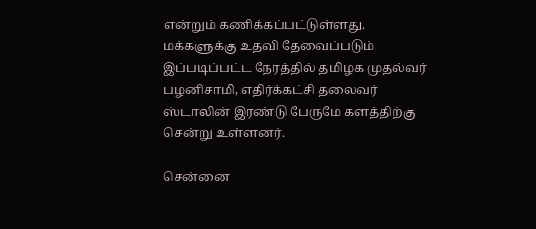என்றும் கணிக்கப்பட்டுள்ளது. மக்களுக்கு உதவி தேவைப்படும் இப்படிப்பட்ட நேரத்தில் தமிழக முதல்வர் பழனிசாமி, எதிர்க்கட்சி தலைவர் ஸ்டாலின் இரண்டு பேருமே களத்திற்கு சென்று உள்ளனர்.

சென்னை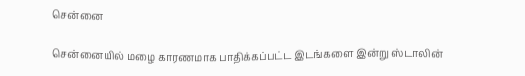சென்னை

சென்னையில் மழை காரணமாக பாதிக்கப்பட்ட இடங்களை இன்று ஸ்டாலின்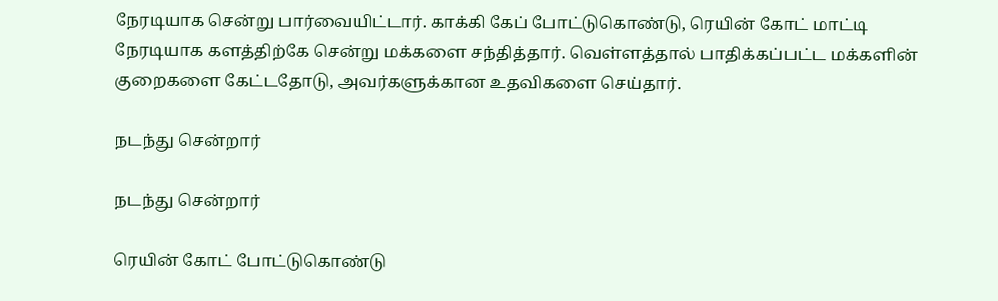நேரடியாக சென்று பார்வையிட்டார். காக்கி கேப் போட்டுகொண்டு, ரெயின் கோட் மாட்டி நேரடியாக களத்திற்கே சென்று மக்களை சந்தித்தார். வெள்ளத்தால் பாதிக்கப்பட்ட மக்களின் குறைகளை கேட்டதோடு, அவர்களுக்கான உதவிகளை செய்தார்.

நடந்து சென்றார்

நடந்து சென்றார்

ரெயின் கோட் போட்டுகொண்டு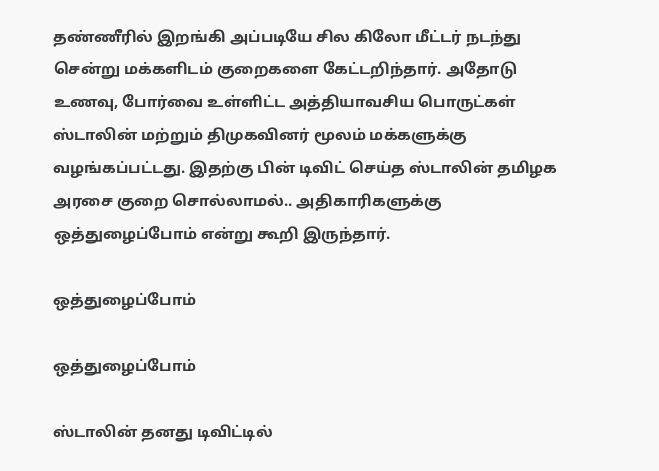தண்ணீரில் இறங்கி அப்படியே சில கிலோ மீட்டர் நடந்து சென்று மக்களிடம் குறைகளை கேட்டறிந்தார். அதோடு உணவு, போர்வை உள்ளிட்ட அத்தியாவசிய பொருட்கள் ஸ்டாலின் மற்றும் திமுகவினர் மூலம் மக்களுக்கு வழங்கப்பட்டது. இதற்கு பின் டிவிட் செய்த ஸ்டாலின் தமிழக அரசை குறை சொல்லாமல்.. அதிகாரிகளுக்கு ஒத்துழைப்போம் என்று கூறி இருந்தார்.

ஒத்துழைப்போம்

ஒத்துழைப்போம்

ஸ்டாலின் தனது டிவிட்டில்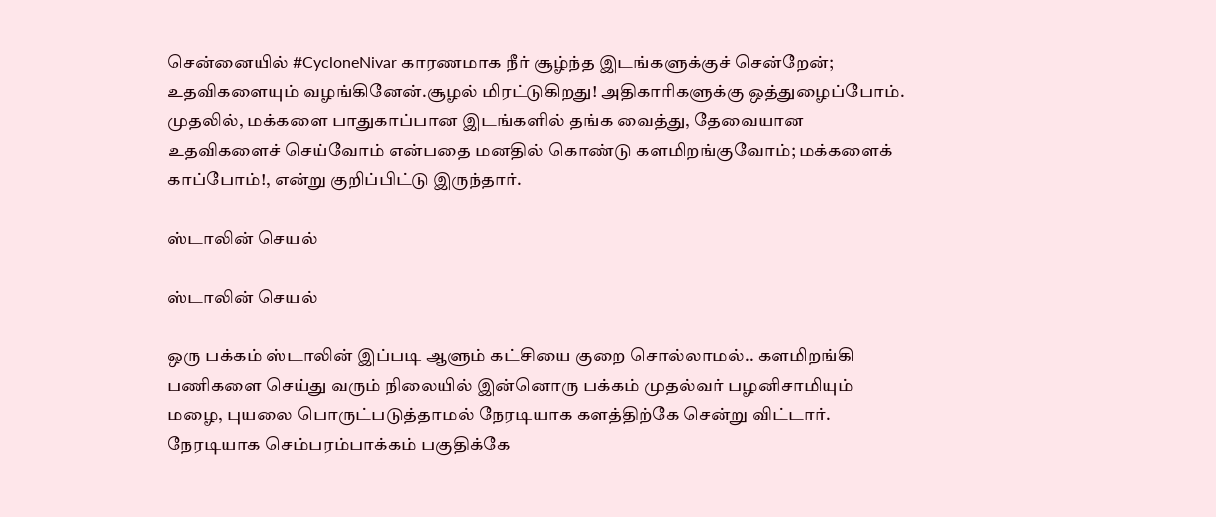சென்னையில் #CycloneNivar காரணமாக நீர் சூழ்ந்த இடங்களுக்குச் சென்றேன்; உதவிகளையும் வழங்கினேன்.சூழல் மிரட்டுகிறது! அதிகாரிகளுக்கு ஒத்துழைப்போம். முதலில், மக்களை பாதுகாப்பான இடங்களில் தங்க வைத்து, தேவையான உதவிகளைச் செய்வோம் என்பதை மனதில் கொண்டு களமிறங்குவோம்; மக்களைக் காப்போம்!, என்று குறிப்பிட்டு இருந்தார்.

ஸ்டாலின் செயல்

ஸ்டாலின் செயல்

ஒரு பக்கம் ஸ்டாலின் இப்படி ஆளும் கட்சியை குறை சொல்லாமல்.. களமிறங்கி பணிகளை செய்து வரும் நிலையில் இன்னொரு பக்கம் முதல்வர் பழனிசாமியும் மழை, புயலை பொருட்படுத்தாமல் நேரடியாக களத்திற்கே சென்று விட்டார். நேரடியாக செம்பரம்பாக்கம் பகுதிக்கே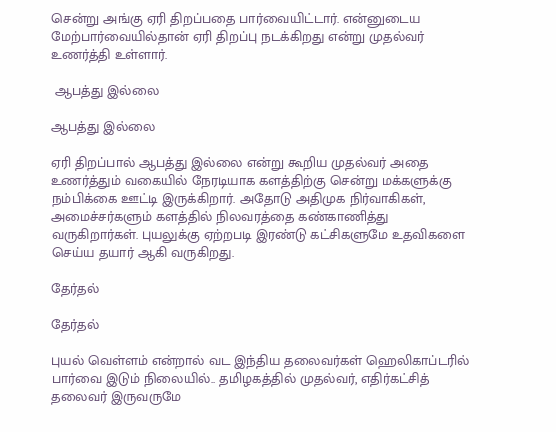சென்று அங்கு ஏரி திறப்பதை பார்வையிட்டார். என்னுடைய மேற்பார்வையில்தான் ஏரி திறப்பு நடக்கிறது என்று முதல்வர் உணர்த்தி உள்ளார்.

 ஆபத்து இல்லை

ஆபத்து இல்லை

ஏரி திறப்பால் ஆபத்து இல்லை என்று கூறிய முதல்வர் அதை உணர்த்தும் வகையில் நேரடியாக களத்திற்கு சென்று மக்களுக்கு நம்பிக்கை ஊட்டி இருக்கிறார். அதோடு அதிமுக நிர்வாகிகள், அமைச்சர்களும் களத்தில் நிலவரத்தை கண்காணித்து வருகிறார்கள். புயலுக்கு ஏற்றபடி இரண்டு கட்சிகளுமே உதவிகளை செய்ய தயார் ஆகி வருகிறது.

தேர்தல்

தேர்தல்

புயல் வெள்ளம் என்றால் வட இந்திய தலைவர்கள் ஹெலிகாப்டரில் பார்வை இடும் நிலையில்.. தமிழகத்தில் முதல்வர், எதிர்கட்சித் தலைவர் இருவருமே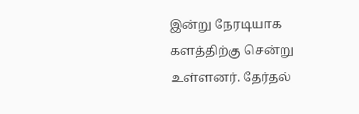இன்று நேரடியாக களத்திற்கு சென்று உள்ளனர். தேர்தல்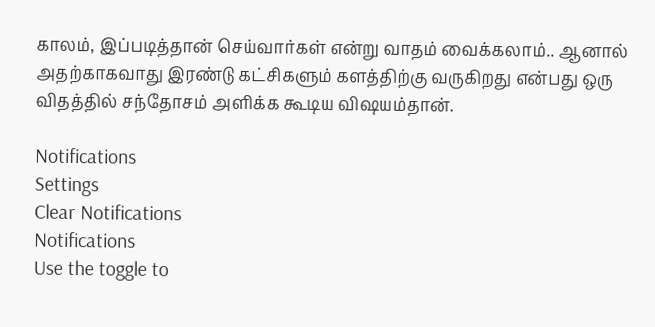காலம், இப்படித்தான் செய்வார்கள் என்று வாதம் வைக்கலாம்.. ஆனால் அதற்காகவாது இரண்டு கட்சிகளும் களத்திற்கு வருகிறது என்பது ஒரு விதத்தில் சந்தோசம் அளிக்க கூடிய விஷயம்தான்.

Notifications
Settings
Clear Notifications
Notifications
Use the toggle to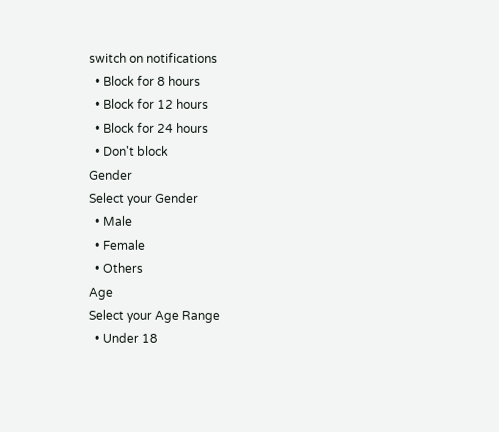switch on notifications
  • Block for 8 hours
  • Block for 12 hours
  • Block for 24 hours
  • Don't block
Gender
Select your Gender
  • Male
  • Female
  • Others
Age
Select your Age Range
  • Under 18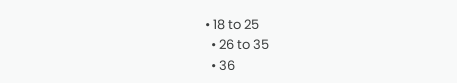• 18 to 25
  • 26 to 35
  • 36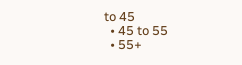to 45
  • 45 to 55
  • 55+